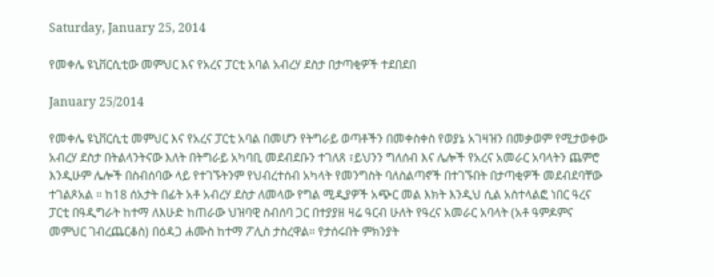Saturday, January 25, 2014

የመቀሌ ዩኒቨርሲቲው መምህር እና የአረና ፓርቲ አባል አብረሃ ደስታ በታጣቂዎች ተደበደበ

January 25/2014

የመቀሌ ዩኒቨርሲቲ መምህር እና የአረና ፓርቲ አባል በመሆን የትግራይ ወጣቶችን በመቀስቀስ የወያኔ አገዛዝን በመቃወም የሚታወቀው አብረሃ ደስታ በትልላንትናው እለት በትግራይ አካባቢ መደብደቡን ተገለጸ ፣ይህንን ግለሰብ እና ሌሎች የአረና አመራር አባላትን ጨምሮ እንዲሁም ሌሎች በስብሰባው ላይ የተገኙትንም የህብረተሰብ አካላት የመንግስት ባለስልጣኖች በተገኙበት በታጣቂዎች መደብደባቸው ተገልጾአል ። ከ18 ሰአታት በፊት አቶ አብረሃ ደስታ ለመላው የግል ሚዲያዎች አጭር መል እክት እንዲህ ሲል አስተላልፎ ነበር ዓረና ፓርቲ በዓዲግራት ከተማ ለእሁድ ከጠራው ህዝባዊ ስብሰባ ጋር በተያያዘ ዛሬ ዓርብ ሁለት የዓረና አመራር አባላት (አቶ ዓምዶምና መምህር ገብረጨርቆስ) በዕዳጋ ሐሙስ ከተማ ፖሊስ ታስረዋል። የታሰሩበት ምክንያት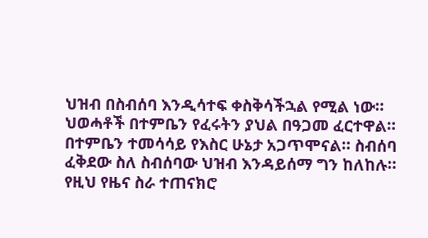ህዝብ በስብሰባ እንዲሳተፍ ቀስቅሳችኋል የሚል ነው። ህወሓቶች በተምቤን የፈሩትን ያህል በዓጋመ ፈርተዋል። በተምቤን ተመሳሳይ የእስር ሁኔታ አጋጥሞናል። ስብሰባ ፈቅደው ስለ ስብሰባው ህዝብ እንዳይሰማ ግን ከለከሉ። የዚህ የዜና ስራ ተጠናክሮ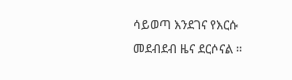ሳይወጣ እንደገና የእርሱ መደብደብ ዜና ደርሶናል ።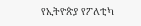የኢትዮጵያ የፖለቲካ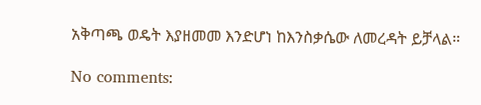አቅጣጫ ወዴት እያዘመመ እንድሆነ ከእንስቃሴው ለመረዳት ይቻላል።

No comments: